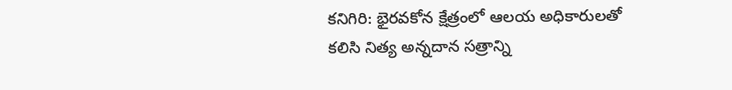కనిగిరి: భైరవకోన క్షేత్రంలో ఆలయ అధికారులతో కలిసి నిత్య అన్నదాన సత్రాన్ని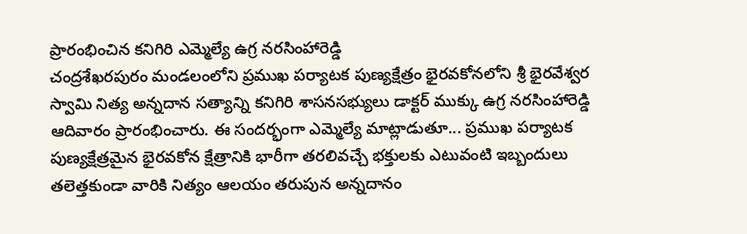ప్రారంభించిన కనిగిరి ఎమ్మెల్యే ఉగ్ర నరసింహారెడ్డి
చంద్రశేఖరపురం మండలంలోని ప్రముఖ పర్యాటక పుణ్యక్షేత్రం భైరవకోనలోని శ్రీ భైరవేశ్వర స్వామి నిత్య అన్నదాన సత్యాన్ని కనిగిరి శాసనసభ్యులు డాక్టర్ ముక్కు ఉగ్ర నరసింహారెడ్డి ఆదివారం ప్రారంభించారు. ఈ సందర్భంగా ఎమ్మెల్యే మాట్లాడుతూ... ప్రముఖ పర్యాటక పుణ్యక్షేత్రమైన భైరవకోన క్షేత్రానికి భారీగా తరలివచ్చే భక్తులకు ఎటువంటి ఇబ్బందులు తలెత్తకుండా వారికి నిత్యం ఆలయం తరుపున అన్నదానం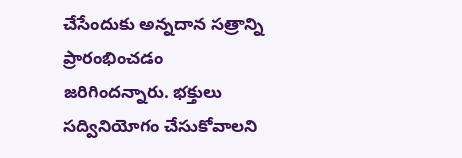చేసేందుకు అన్నదాన సత్రాన్ని ప్రారంభించడం జరిగిందన్నారు. భక్తులు సద్వినియోగం చేసుకోవాలని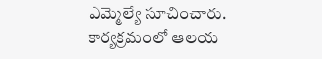ఎమ్మెల్యే సూచించారు. కార్యక్రమంలో ఆలయ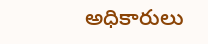అధికారులు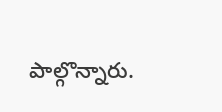పాల్గొన్నారు.